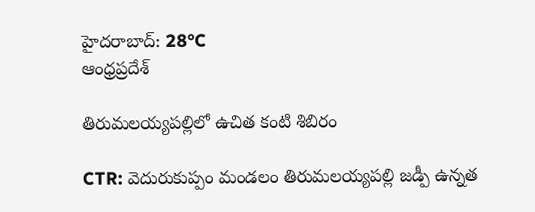హైదరాబాద్: 28°C
ఆంధ్రప్రదేశ్

తిరుమలయ్యపల్లిలో ఉచిత కంటి శిబిరం

CTR: వెదురుకుప్పం మండలం తిరుమలయ్యపల్లి జడ్పీ ఉన్నత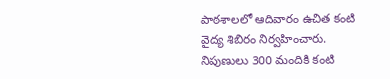పాఠశాలలో ఆదివారం ఉచిత కంటి వైద్య శిబిరం నిర్వహించారు. నిపుణులు 300 మందికి కంటి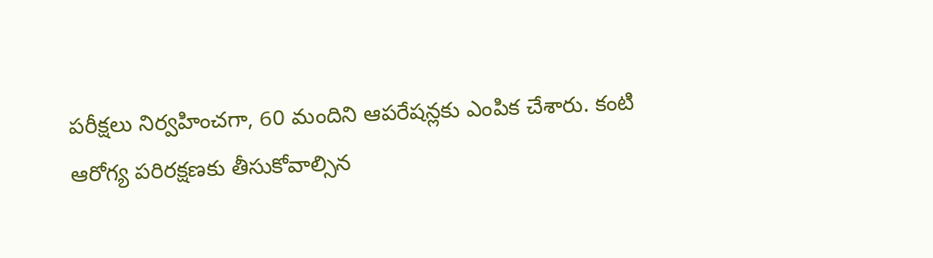పరీక్షలు నిర్వహించగా, 60 మందిని ఆపరేషన్లకు ఎంపిక చేశారు. కంటి ఆరోగ్య పరిరక్షణకు తీసుకోవాల్సిన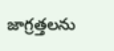జాగ్రత్తలను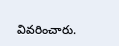వివరించారు.